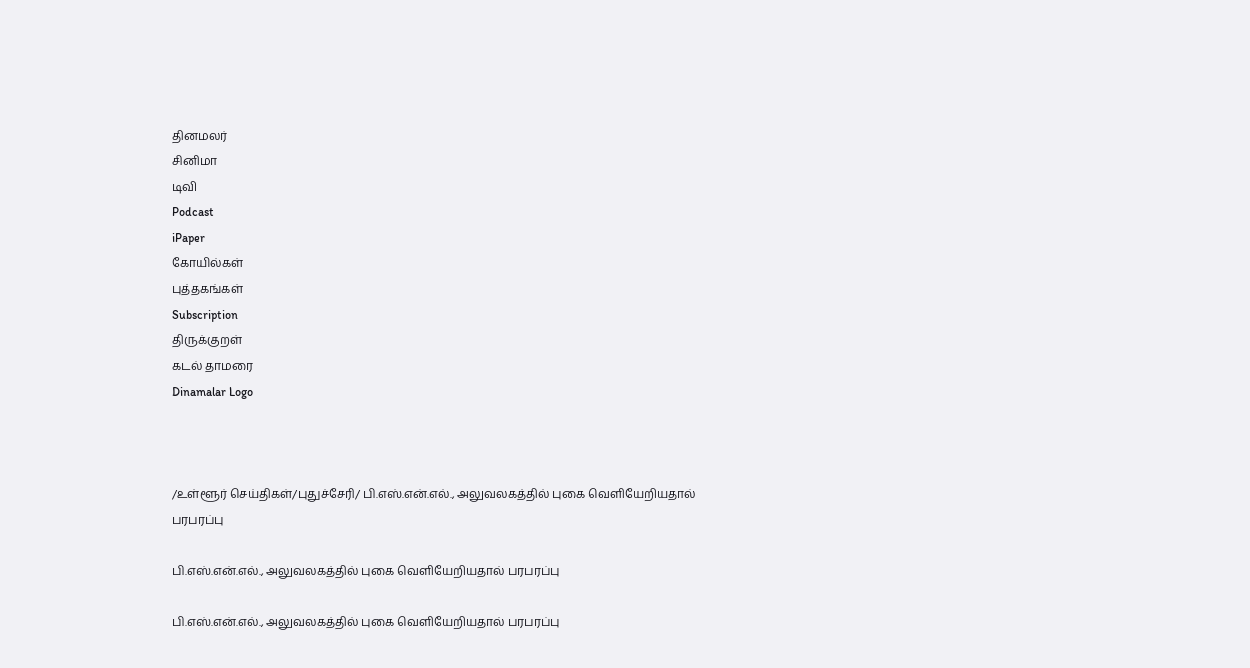தினமலர்
சினிமா
டிவி
Podcast
iPaper
கோயில்கள்
புத்தகங்கள்
Subscription
திருக்குறள்
கடல் தாமரை
Dinamalar Logo



/உள்ளூர் செய்திகள்/புதுச்சேரி/ பி.எஸ்.என்.எல்., அலுவலகத்தில் புகை வெளியேறியதால் பரபரப்பு

பி.எஸ்.என்.எல்., அலுவலகத்தில் புகை வெளியேறியதால் பரபரப்பு

பி.எஸ்.என்.எல்., அலுவலகத்தில் புகை வெளியேறியதால் பரபரப்பு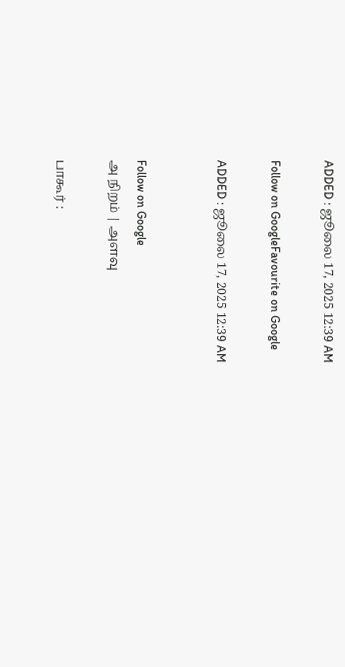ADDED : ஜூலை 17, 2025 12:39 AM

Follow on GoogleFavourite on Google

ADDED : ஜூலை 17, 2025 12:39 AM


Follow on Google
அ நிறம் | அளவு

பாகூர் :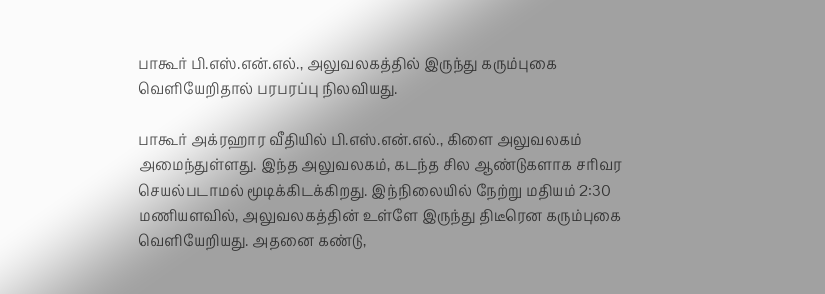பாகூர் பி.எஸ்.என்.எல்., அலுவலகத்தில் இருந்து கரும்புகை வெளியேறிதால் பரபரப்பு நிலவியது.

பாகூர் அக்ரஹார வீதியில் பி.எஸ்.என்.எல்., கிளை அலுவலகம் அமைந்துள்ளது. இந்த அலுவலகம், கடந்த சில ஆண்டுகளாக சரிவர செயல்படாமல் மூடிக்கிடக்கிறது. இந்நிலையில் நேற்று மதியம் 2:30 மணியளவில், அலுவலகத்தின் உள்ளே இருந்து திடீரென கரும்புகை வெளியேறியது. அதனை கண்டு,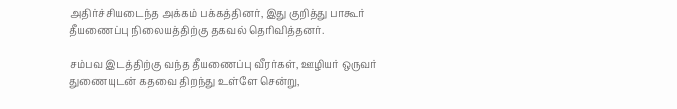அதிர்ச்சியடைந்த அக்கம் பக்கத்தினர், இது குறித்து பாகூர் தீயணைப்பு நிலையத்திற்கு தகவல் தெரிவித்தனர்.

சம்பவ இடத்திற்கு வந்த தீயணைப்பு வீரர்கள், ஊழியர் ஒருவர் துணையுடன் கதவை திறந்து உள்ளே சென்று,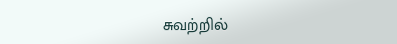சுவற்றில்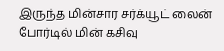இருந்த மின்சார சர்க்யூட் லைன் போர்டில் மின் கசிவு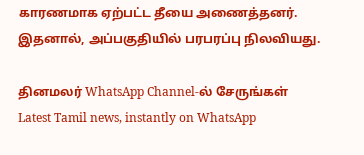காரணமாக ஏற்பட்ட தீயை அணைத்தனர். இதனால், அப்பகுதியில் பரபரப்பு நிலவியது.

தினமலர் WhatsApp Channel-ல் சேருங்கள்
Latest Tamil news, instantly on WhatsApp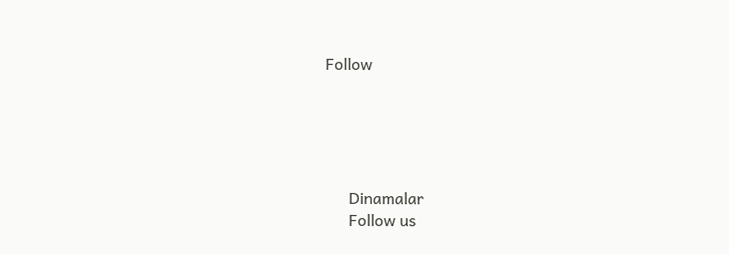Follow





      Dinamalar
      Follow us